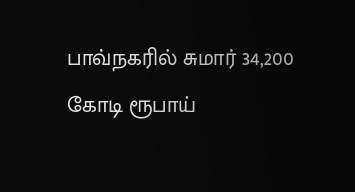பாவ்நகரில் சுமார் 34,200 கோடி ரூபாய்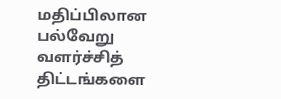மதிப்பிலான பல்வேறு வளர்ச்சித் திட்டங்களை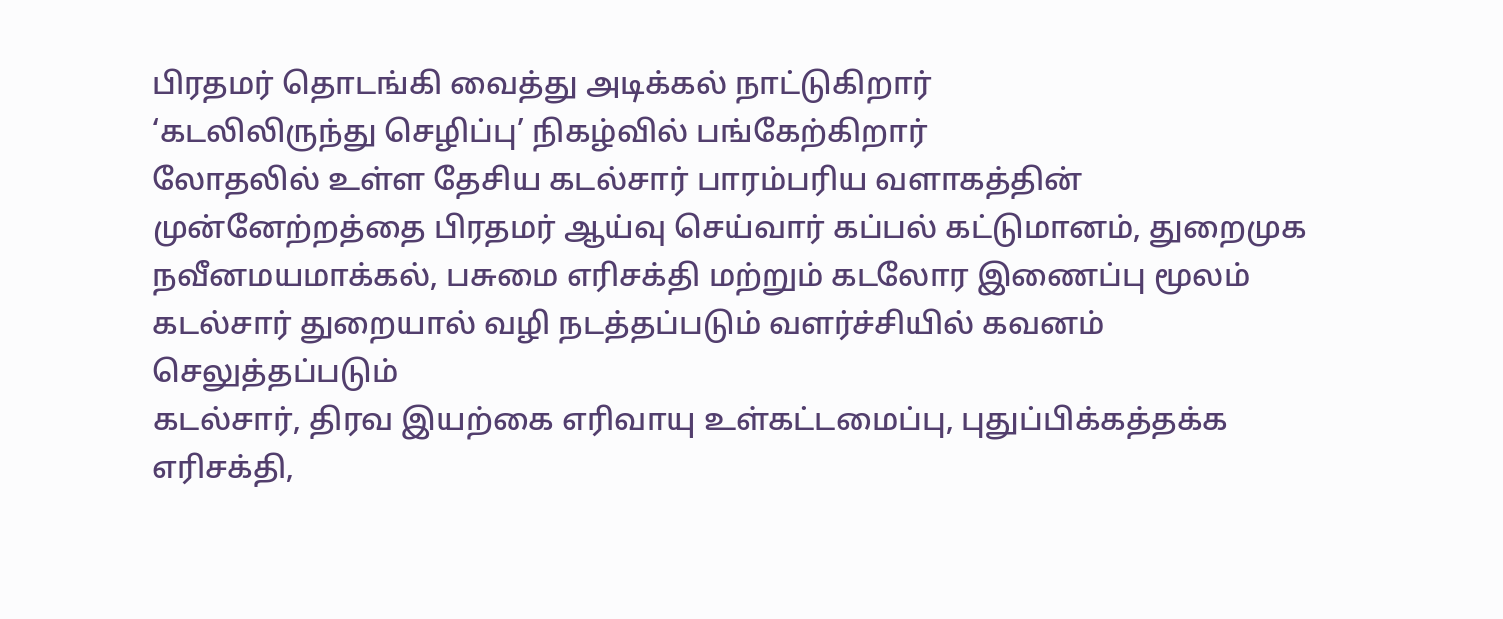பிரதமர் தொடங்கி வைத்து அடிக்கல் நாட்டுகிறார்
‘கடலிலிருந்து செழிப்பு’ நிகழ்வில் பங்கேற்கிறார்
லோதலில் உள்ள தேசிய கடல்சார் பாரம்பரிய வளாகத்தின் முன்னேற்றத்தை பிரதமர் ஆய்வு செய்வார் கப்பல் கட்டுமானம், துறைமுக நவீனமயமாக்கல், பசுமை எரிசக்தி மற்றும் கடலோர இணைப்பு மூலம் கடல்சார் துறையால் வழி நடத்தப்படும் வளர்ச்சியில் கவனம் செலுத்தப்படும்
கடல்சார், திரவ இயற்கை எரிவாயு உள்கட்டமைப்பு, புதுப்பிக்கத்தக்க எரிசக்தி,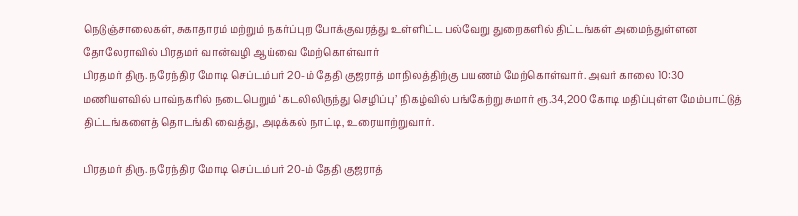நெடுஞ்சாலைகள், சுகாதாரம் மற்றும் நகர்ப்புற போக்குவரத்து உள்ளிட்ட பல்வேறு துறைகளில் திட்டங்கள் அமைந்துள்ளன
தோலேராவில் பிரதமர் வான்வழி ஆய்வை மேற்கொள்வார்
பிரதமர் திரு. நரேந்திர மோடி செப்டம்பர் 20-ம் தேதி குஜராத் மாநிலத்திற்கு பயணம் மேற்கொள்வார். அவர் காலை 10:30 மணியளவில் பாவ்நகரில் நடைபெறும் ‘கடலிலிருந்து செழிப்பு’ நிகழ்வில் பங்கேற்று சுமார் ரூ.34,200 கோடி மதிப்புள்ள மேம்பாட்டுத் திட்டங்களைத் தொடங்கி வைத்து, அடிக்கல் நாட்டி, உரையாற்றுவார்.

பிரதமர் திரு. நரேந்திர மோடி செப்டம்பர் 20-ம் தேதி குஜராத்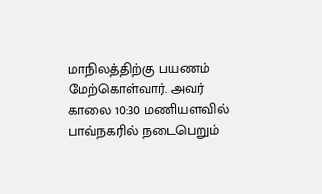மாநிலத்திற்கு பயணம் மேற்கொள்வார். அவர் காலை 10:30 மணியளவில் பாவ்நகரில் நடைபெறும்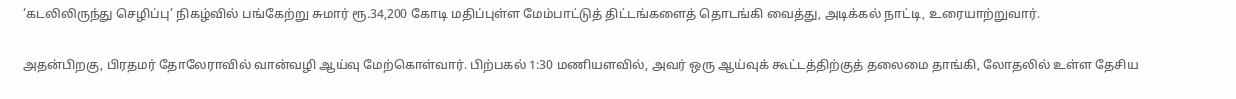‘கடலிலிருந்து செழிப்பு’ நிகழ்வில் பங்கேற்று சுமார் ரூ.34,200 கோடி மதிப்புள்ள மேம்பாட்டுத் திட்டங்களைத் தொடங்கி வைத்து, அடிக்கல் நாட்டி, உரையாற்றுவார்.

அதன்பிறகு, பிரதமர் தோலேராவில் வான்வழி ஆய்வு மேற்கொள்வார். பிற்பகல் 1:30 மணியளவில், அவர் ஒரு ஆய்வுக் கூட்டத்திற்குத் தலைமை தாங்கி, லோதலில் உள்ள தேசிய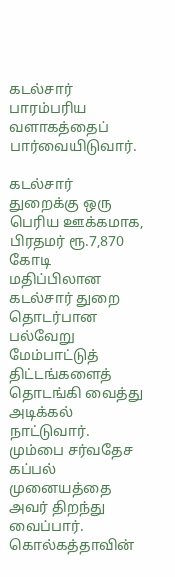கடல்சார் பாரம்பரிய வளாகத்தைப் பார்வையிடுவார்.

கடல்சார் துறைக்கு ஒரு பெரிய ஊக்கமாக, பிரதமர் ரூ.7,870 கோடி மதிப்பிலான கடல்சார் துறை தொடர்பான பல்வேறு மேம்பாட்டுத் திட்டங்களைத் தொடங்கி வைத்து அடிக்கல் நாட்டுவார். மும்பை சர்வதேச கப்பல் முனையத்தை அவர் திறந்து வைப்பார். கொல்கத்தாவின்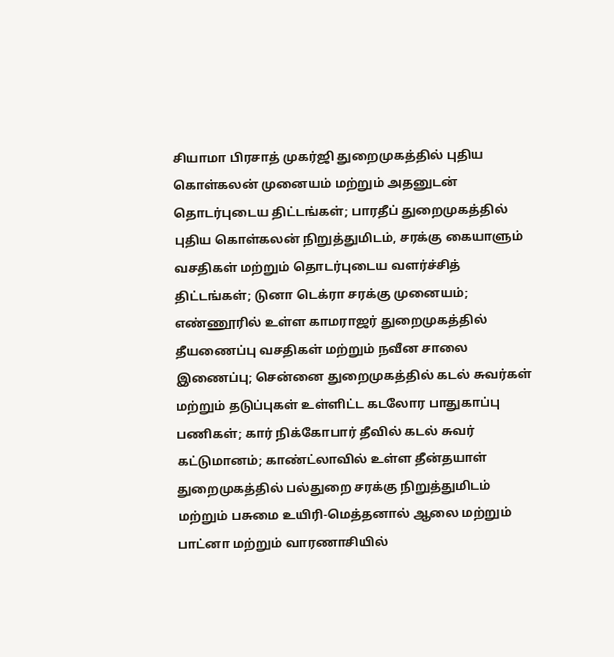சியாமா பிரசாத் முகர்ஜி துறைமுகத்தில் புதிய கொள்கலன் முனையம் மற்றும் அதனுடன் தொடர்புடைய திட்டங்கள்; பாரதீப் துறைமுகத்தில் புதிய கொள்கலன் நிறுத்துமிடம், சரக்கு கையாளும் வசதிகள் மற்றும் தொடர்புடைய வளர்ச்சித் திட்டங்கள்; டுனா டெக்ரா சரக்கு முனையம்; எண்ணூரில் உள்ள காமராஜர் துறைமுகத்தில் தீயணைப்பு வசதிகள் மற்றும் நவீன சாலை இணைப்பு; சென்னை துறைமுகத்தில் கடல் சுவர்கள் மற்றும் தடுப்புகள் உள்ளிட்ட கடலோர பாதுகாப்பு பணிகள்; கார் நிக்கோபார் தீவில் கடல் சுவர் கட்டுமானம்; காண்ட்லாவில் உள்ள தீன்தயாள் துறைமுகத்தில் பல்துறை சரக்கு நிறுத்துமிடம் மற்றும் பசுமை உயிரி-மெத்தனால் ஆலை‌ மற்றும் பாட்னா மற்றும் வாரணாசியில்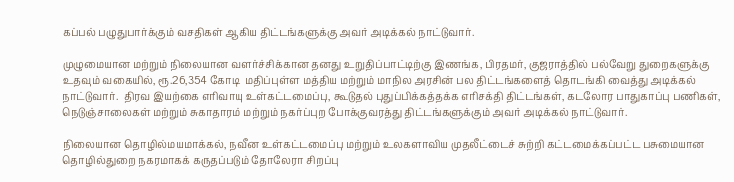கப்பல் பழுதுபார்க்கும் வசதிகள் ஆகிய திட்டங்களுக்கு அவர் அடிக்கல் நாட்டுவார்.

முழுமையான மற்றும் நிலையான வளர்ச்சிக்கான தனது உறுதிப்பாட்டிற்கு இணங்க, பிரதமர், குஜராத்தில் பல்வேறு துறைகளுக்கு உதவும் வகையில், ரூ.26,354 கோடி  மதிப்புள்ள மத்திய மற்றும் மாநில அரசின் பல திட்டங்களைத் தொடங்கி வைத்து அடிக்கல் நாட்டுவார்.  திரவ இயற்கை எரிவாயு உள்கட்டமைப்பு, கூடுதல் புதுப்பிக்கத்தக்க எரிசக்தி திட்டங்கள், கடலோர பாதுகாப்பு பணிகள், நெடுஞ்சாலைகள் மற்றும் சுகாதாரம் மற்றும் நகர்ப்புற போக்குவரத்து திட்டங்களுக்கும் அவர் அடிக்கல் நாட்டுவார்.

நிலையான தொழில்மயமாக்கல், நவீன உள்கட்டமைப்பு மற்றும் உலகளாவிய முதலீட்டைச் சுற்றி கட்டமைக்கப்பட்ட பசுமையான தொழில்துறை நகரமாகக் கருதப்படும் தோலேரா சிறப்பு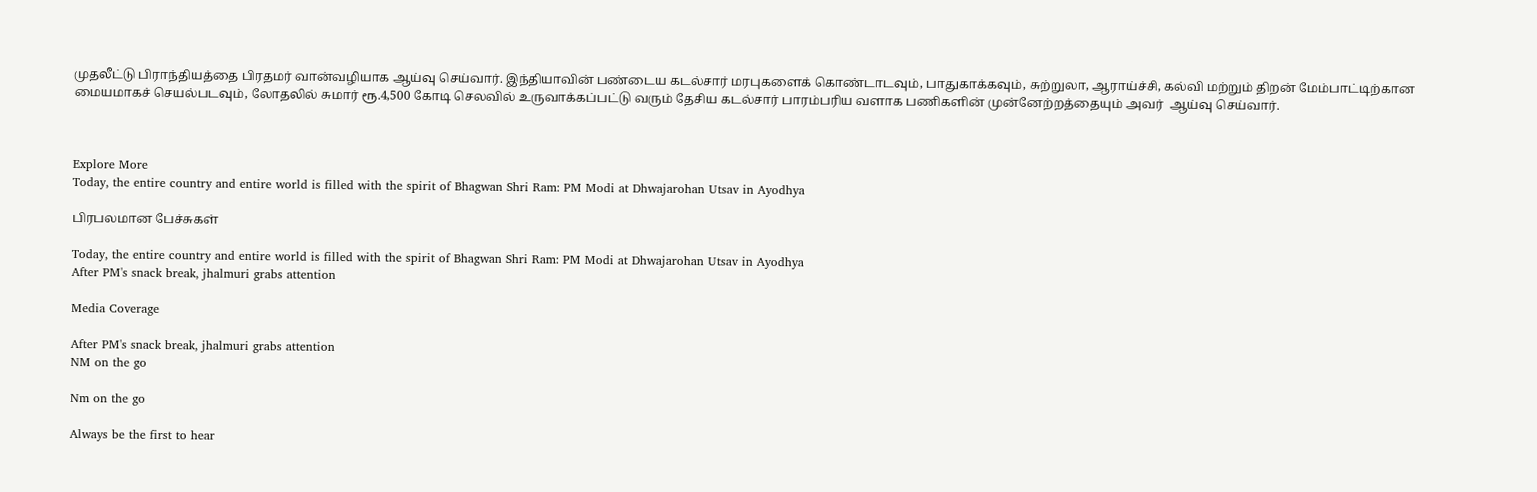முதலீட்டு பிராந்தியத்தை பிரதமர் வான்வழியாக ஆய்வு செய்வார். இந்தியாவின் பண்டைய கடல்சார் மரபுகளைக் கொண்டாடவும், பாதுகாக்கவும், சுற்றுலா, ஆராய்ச்சி, கல்வி மற்றும் திறன் மேம்பாட்டிற்கான மையமாகச் செயல்படவும், லோதலில் சுமார் ரூ.4,500 கோடி செலவில் உருவாக்கப்பட்டு வரும் தேசிய கடல்சார் பாரம்பரிய வளாக பணிகளின் முன்னேற்றத்தையும் அவர்  ஆய்வு செய்வார்.



Explore More
Today, the entire country and entire world is filled with the spirit of Bhagwan Shri Ram: PM Modi at Dhwajarohan Utsav in Ayodhya

பிரபலமான பேச்சுகள்

Today, the entire country and entire world is filled with the spirit of Bhagwan Shri Ram: PM Modi at Dhwajarohan Utsav in Ayodhya
After PM's snack break, jhalmuri grabs attention

Media Coverage

After PM's snack break, jhalmuri grabs attention
NM on the go

Nm on the go

Always be the first to hear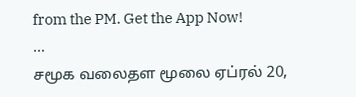from the PM. Get the App Now!
...
சமூக வலைதள மூலை ஏப்ரல் 20,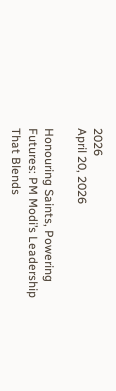2026
April 20, 2026

Honouring Saints, Powering Futures: PM Modi’s Leadership That Blends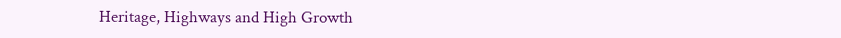Heritage, Highways and High Growth